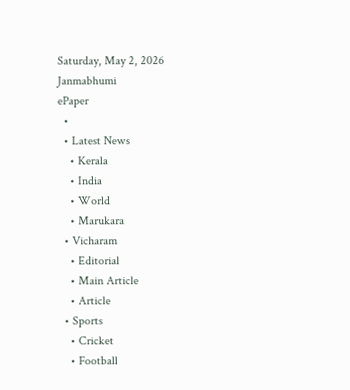Saturday, May 2, 2026
Janmabhumi
ePaper
  •
  • Latest News
    • Kerala
    • India
    • World
    • Marukara
  • Vicharam
    • Editorial
    • Main Article
    • Article
  • Sports
    • Cricket
    • Football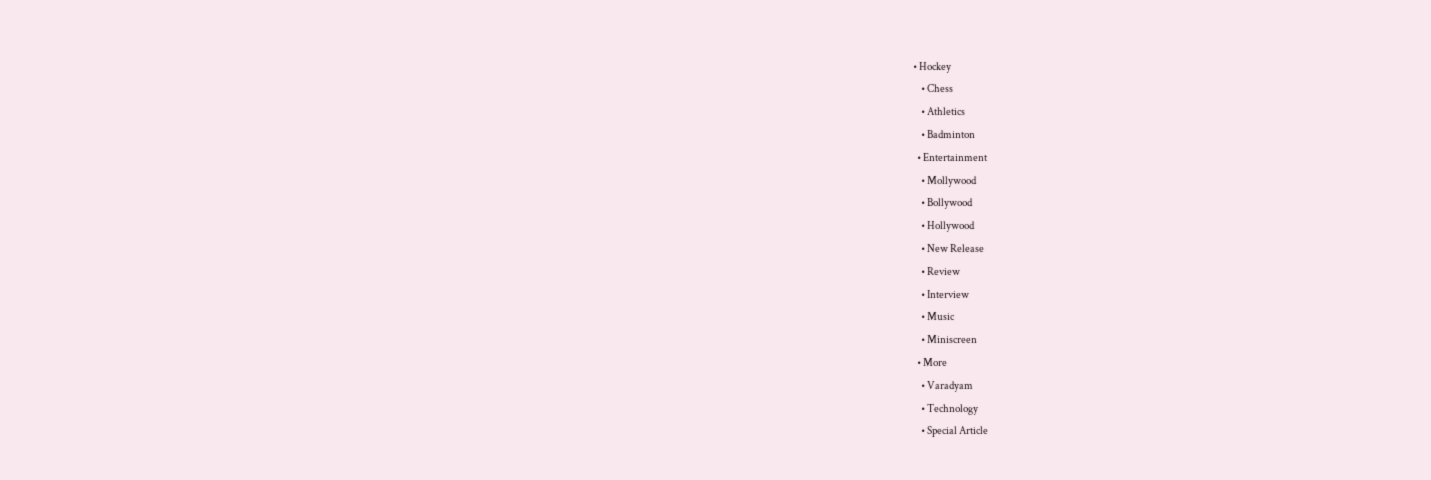• Hockey
    • Chess
    • Athletics
    • Badminton
  • Entertainment
    • Mollywood
    • Bollywood
    • Hollywood
    • New Release
    • Review
    • Interview
    • Music
    • Miniscreen
  • More
    • Varadyam
    • Technology
    • Special Article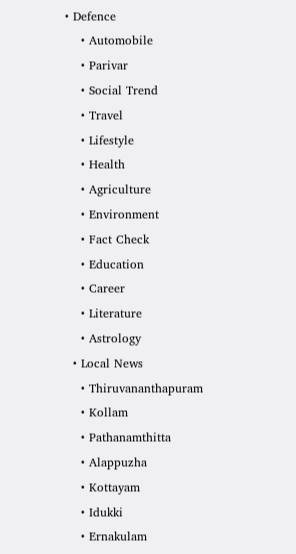• Defence
    • Automobile
    • Parivar
    • Social Trend
    • Travel
    • Lifestyle
    • Health
    • Agriculture
    • Environment
    • Fact Check
    • Education
    • Career
    • Literature
    • Astrology
  • Local News
    • Thiruvananthapuram
    • Kollam
    • Pathanamthitta
    • Alappuzha
    • Kottayam
    • Idukki
    • Ernakulam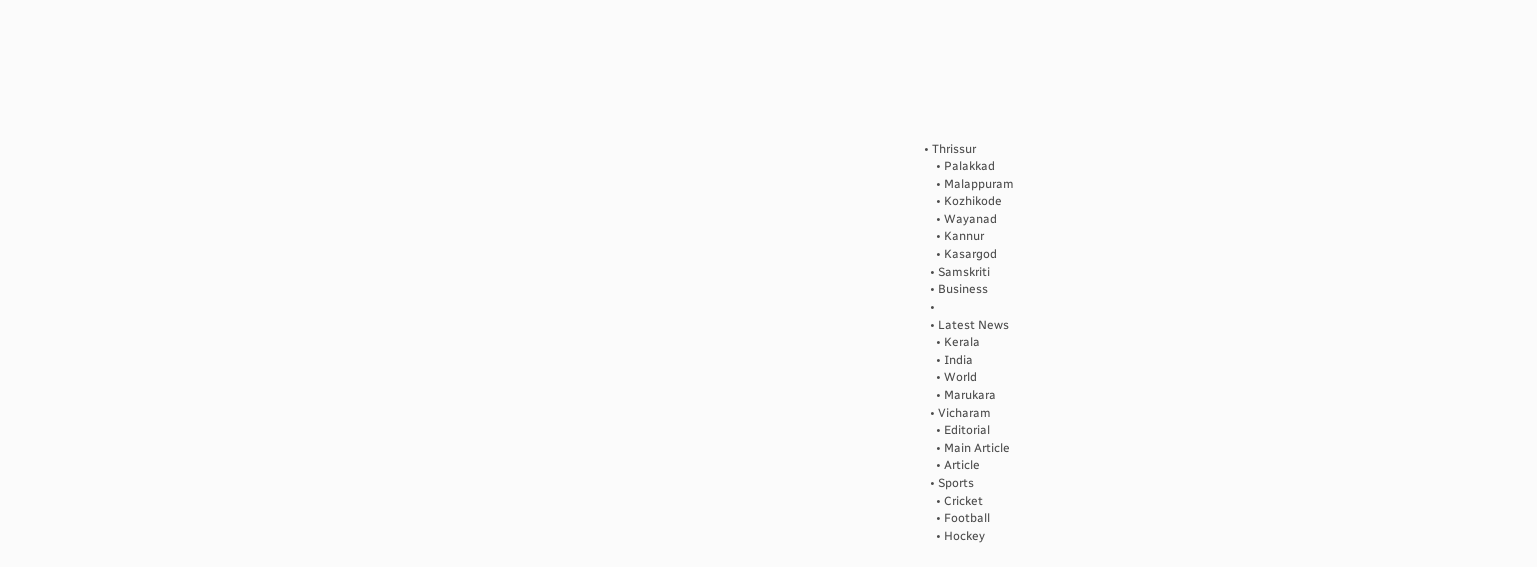• Thrissur
    • Palakkad
    • Malappuram
    • Kozhikode
    • Wayanad
    • Kannur
    • Kasargod
  • Samskriti
  • Business
  •
  • Latest News
    • Kerala
    • India
    • World
    • Marukara
  • Vicharam
    • Editorial
    • Main Article
    • Article
  • Sports
    • Cricket
    • Football
    • Hockey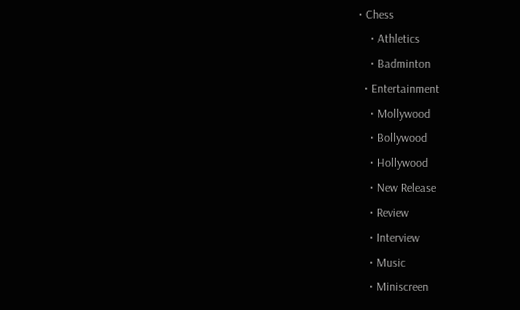• Chess
    • Athletics
    • Badminton
  • Entertainment
    • Mollywood
    • Bollywood
    • Hollywood
    • New Release
    • Review
    • Interview
    • Music
    • Miniscreen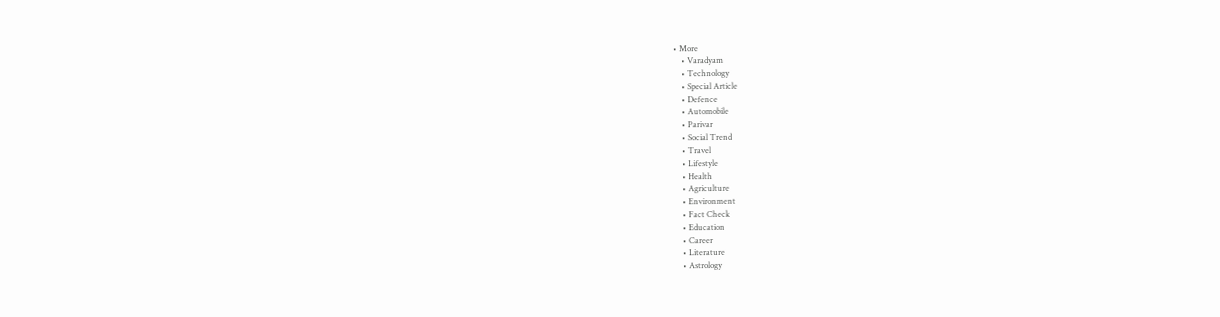• More
    • Varadyam
    • Technology
    • Special Article
    • Defence
    • Automobile
    • Parivar
    • Social Trend
    • Travel
    • Lifestyle
    • Health
    • Agriculture
    • Environment
    • Fact Check
    • Education
    • Career
    • Literature
    • Astrology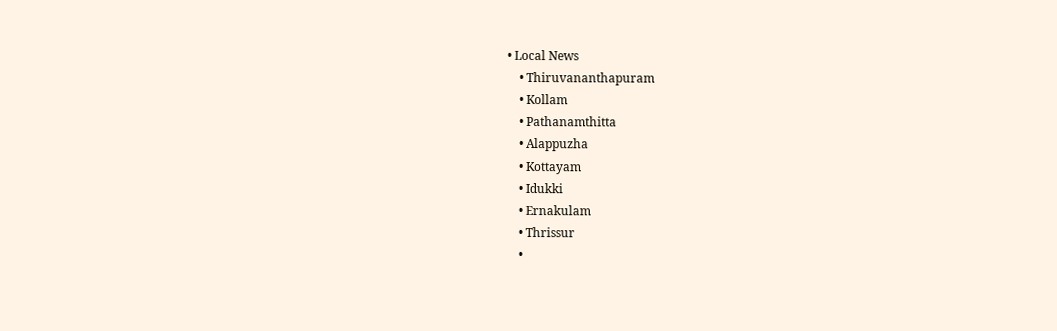• Local News
    • Thiruvananthapuram
    • Kollam
    • Pathanamthitta
    • Alappuzha
    • Kottayam
    • Idukki
    • Ernakulam
    • Thrissur
    •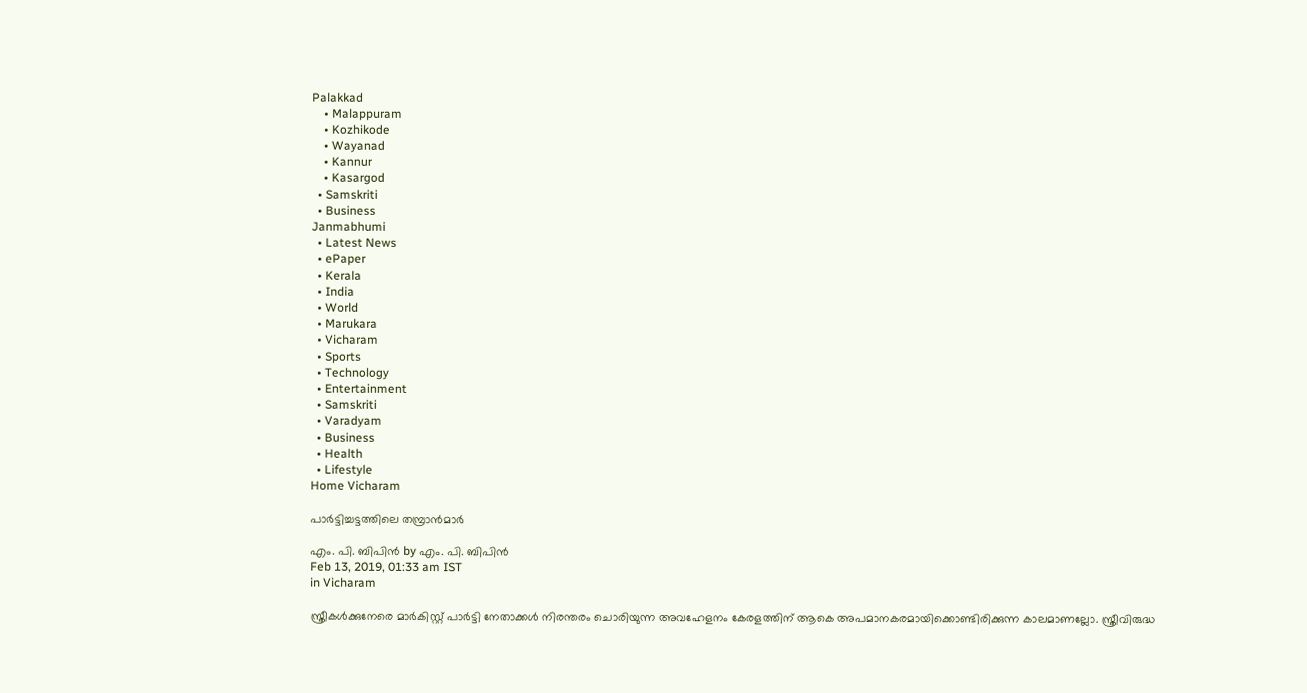Palakkad
    • Malappuram
    • Kozhikode
    • Wayanad
    • Kannur
    • Kasargod
  • Samskriti
  • Business
Janmabhumi
  • Latest News
  • ePaper
  • Kerala
  • India
  • World
  • Marukara
  • Vicharam
  • Sports
  • Technology
  • Entertainment
  • Samskriti
  • Varadyam
  • Business
  • Health
  • Lifestyle
Home Vicharam

പാര്‍ട്ടിച്ചട്ടത്തിലെ തമ്പ്രാന്‍മാര്‍

എം. പി. ബിപിന്‍ by എം. പി. ബിപിന്‍
Feb 13, 2019, 01:33 am IST
in Vicharam

സ്ത്രീകള്‍ക്കുനേരെ മാര്‍കിസ്റ്റ് പാര്‍ട്ടി നേതാക്കള്‍ നിരന്തരം ചൊരിയുന്ന അവഹേളനം കേരളത്തിന് ആകെ അപമാനകരമായിക്കൊണ്ടിരിക്കുന്ന കാലമാണല്ലോ. സ്ത്രീവിരുദ്ധ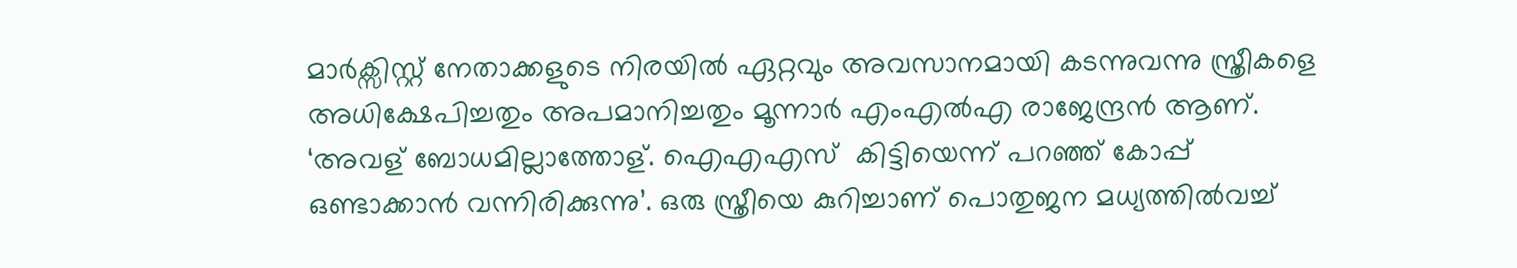മാര്‍ക്സിസ്റ്റ് നേതാക്കളുടെ നിരയില്‍ ഏറ്റവും അവസാനമായി കടന്നുവന്നു സ്ത്രീകളെ അധിക്ഷേപിച്ചതും അപമാനിച്ചതും മൂന്നാര്‍ എംഎല്‍എ രാജേന്ദ്രന്‍ ആണ്. ‘അവള് ബോധമില്ലാത്തോള്. ഐഎഎസ്  കിട്ടിയെന്ന് പറഞ്ഞ് കോപ്പ് ഒണ്ടാക്കാന്‍ വന്നിരിക്കുന്നു’. ഒരു സ്ത്രീയെ കുറിച്ചാണ് പൊതുജന മധ്യത്തില്‍വച്ച്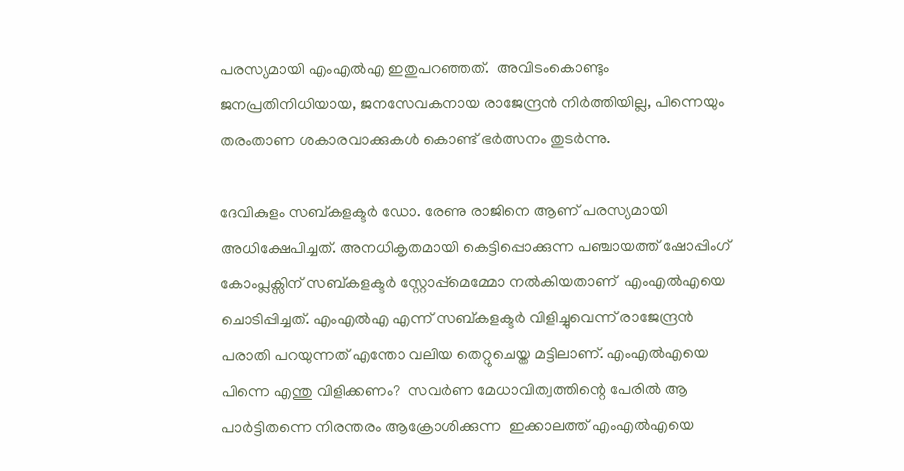പരസ്യമായി എംഎല്‍എ ഇതുപറഞ്ഞത്.  അവിടംകൊണ്ടും ജനപ്രതിനിധിയായ, ജനസേവകനായ രാജേന്ദ്രന്‍ നിര്‍ത്തിയില്ല, പിന്നെയും തരംതാണ ശകാരവാക്കുകള്‍ കൊണ്ട് ഭര്‍ത്സനം തുടര്‍ന്നു.

ദേവികുളം സബ്കളക്ടര്‍ ഡോ. രേണു രാജിനെ ആണ് പരസ്യമായി അധിക്ഷേപിച്ചത്. അനധികൃതമായി കെട്ടിപ്പൊക്കുന്ന പഞ്ചായത്ത് ഷോപ്പിംഗ് കോംപ്ലക്സിന് സബ്കളക്ടര്‍ സ്റ്റോപ്പ്‌മെമ്മോ നല്‍കിയതാണ്  എംഎല്‍എയെ ചൊടിപ്പിച്ചത്. എംഎല്‍എ എന്ന് സബ്കളക്ടര്‍ വിളിച്ചുവെന്ന് രാജേന്ദ്രന്‍ പരാതി പറയുന്നത് എന്തോ വലിയ തെറ്റുചെയ്ത മട്ടിലാണ്. എംഎല്‍എയെ പിന്നെ എന്തു വിളിക്കണം?  സവര്‍ണ മേധാവിത്വത്തിന്റെ പേരില്‍ ആ പാര്‍ട്ടിതന്നെ നിരന്തരം ആക്രോശിക്കുന്ന  ഇക്കാലത്ത് എംഎല്‍എയെ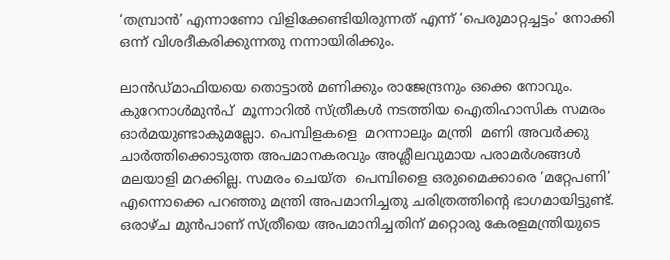‘തമ്പ്രാന്‍’ എന്നാണോ വിളിക്കേണ്ടിയിരുന്നത് എന്ന് ‘പെരുമാറ്റച്ചട്ടം’ നോക്കി ഒന്ന് വിശദീകരിക്കുന്നതു നന്നായിരിക്കും.

ലാന്‍ഡ്മാഫിയയെ തൊട്ടാല്‍ മണിക്കും രാജേന്ദ്രനും ഒക്കെ നോവും. കുറേനാള്‍മുന്‍പ്  മൂന്നാറില്‍ സ്ത്രീകള്‍ നടത്തിയ ഐതിഹാസിക സമരം ഓര്‍മയുണ്ടാകുമല്ലോ. പെമ്പിളകളെ  മറന്നാലും മന്ത്രി  മണി അവര്‍ക്കു ചാര്‍ത്തിക്കൊടുത്ത അപമാനകരവും അശ്ലീലവുമായ പരാമര്‍ശങ്ങള്‍ മലയാളി മറക്കില്ല. സമരം ചെയ്ത  പെമ്പിളൈ ഒരുമൈക്കാരെ ‘മറ്റേപണി’ എന്നൊക്കെ പറഞ്ഞു മന്ത്രി അപമാനിച്ചതു ചരിത്രത്തിന്റെ ഭാഗമായിട്ടുണ്ട്. ഒരാഴ്ച മുന്‍പാണ് സ്ത്രീയെ അപമാനിച്ചതിന് മറ്റൊരു കേരളമന്ത്രിയുടെ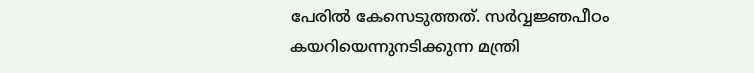പേരില്‍ കേസെടുത്തത്. സര്‍വ്വജ്ഞപീഠം കയറിയെന്നുനടിക്കുന്ന മന്ത്രി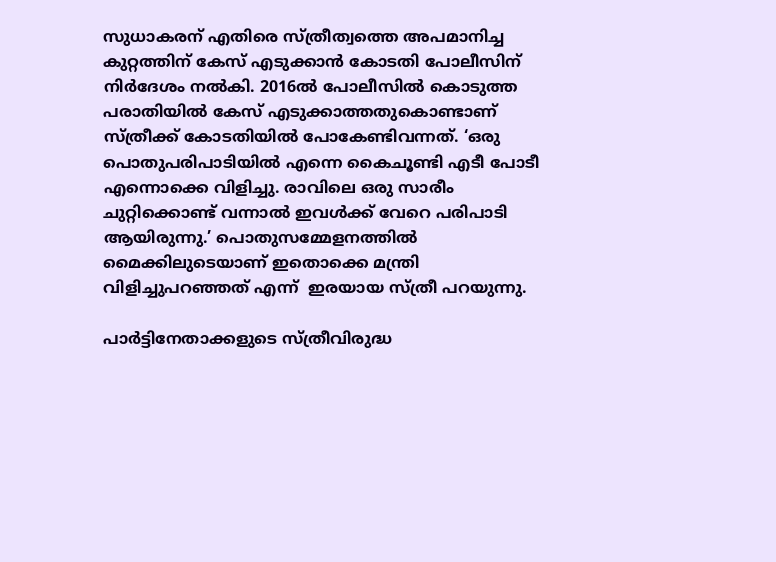സുധാകരന് എതിരെ സ്ത്രീത്വത്തെ അപമാനിച്ച കുറ്റത്തിന് കേസ് എടുക്കാന്‍ കോടതി പോലീസിന് നിര്‍ദേശം നല്‍കി. 2016ല്‍ പോലീസില്‍ കൊടുത്ത പരാതിയില്‍ കേസ് എടുക്കാത്തതുകൊണ്ടാണ് സ്ത്രീക്ക് കോടതിയില്‍ പോകേണ്ടിവന്നത്. ‘ഒരു പൊതുപരിപാടിയില്‍ എന്നെ കൈചൂണ്ടി എടീ പോടീ എന്നൊക്കെ വിളിച്ചു. രാവിലെ ഒരു സാരീം ചുറ്റിക്കൊണ്ട് വന്നാല്‍ ഇവള്‍ക്ക് വേറെ പരിപാടി ആയിരുന്നു.’ പൊതുസമ്മേളനത്തില്‍  മൈക്കിലുടെയാണ് ഇതൊക്കെ മന്ത്രി വിളിച്ചുപറഞ്ഞത് എന്ന്  ഇരയായ സ്ത്രീ പറയുന്നു.

പാര്‍ട്ടിനേതാക്കളുടെ സ്ത്രീവിരുദ്ധ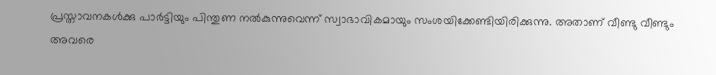പ്രസ്താവനകള്‍ക്കു പാര്‍ട്ടിയും പിന്തുണ നല്‍കുന്നുവെന്ന് സ്വാഭാവികമായും സംശയിക്കേണ്ടിയിരിക്കുന്നു. അതാണ് വീണ്ടു വീണ്ടും അവരെ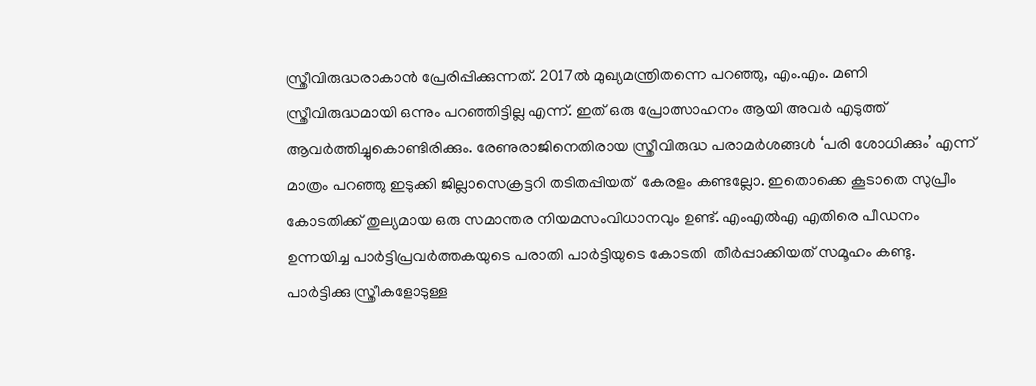സ്ത്രീവിരുദ്ധരാകാന്‍ പ്രേരിപ്പിക്കുന്നത്. 2017ല്‍ മുഖ്യമന്ത്രിതന്നെ പറഞ്ഞു, എം.എം. മണി സ്ത്രീവിരുദ്ധമായി ഒന്നും പറഞ്ഞിട്ടില്ല എന്ന്. ഇത് ഒരു പ്രോത്സാഹനം ആയി അവര്‍ എടുത്ത് ആവര്‍ത്തിച്ചുകൊണ്ടിരിക്കും. രേണുരാജിനെതിരായ സ്ത്രീവിരുദ്ധ പരാമര്‍ശങ്ങള്‍ ‘പരി ശോധിക്കും’ എന്ന് മാത്രം പറഞ്ഞു ഇടുക്കി ജില്ലാസെക്രട്ടറി തടിതപ്പിയത്  കേരളം കണ്ടല്ലോ. ഇതൊക്കെ കൂടാതെ സുപ്രീം കോടതിക്ക് തുല്യമായ ഒരു സമാന്തര നിയമസംവിധാനവും ഉണ്ട്. എംഎല്‍എ എതിരെ പീഡനം ഉന്നയിച്ച പാര്‍ട്ടിപ്രവര്‍ത്തകയുടെ പരാതി പാര്‍ട്ടിയുടെ കോടതി  തീര്‍പ്പാക്കിയത് സമൂഹം കണ്ടു. പാര്‍ട്ടിക്കു സ്ത്രീകളോടുള്ള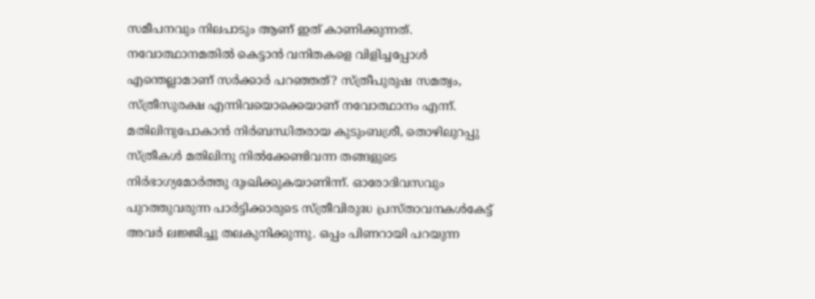സമീപനവും നിലപാടും ആണ് ഇത് കാണിക്കുന്നത്. നവോത്ഥാനമതില്‍ കെട്ടാന്‍ വനിതകളെ വിളിച്ചപ്പോള്‍ എന്തെല്ലാമാണ് സര്‍ക്കാര്‍ പറഞ്ഞത്? സ്ത്രീപുരുഷ സമത്വം, സ്ത്രീസുരക്ഷ എന്നിവയൊക്കെയാണ് നവോത്ഥാനം എന്ന്.  മതിലിനുപോകാന്‍ നിര്‍ബന്ധിതരായ കുടുംബശ്രീ, തൊഴിലുറപ്പു സ്ത്രീകള്‍ മതിലിനു നില്‍ക്കേണ്ടിവന്ന തങ്ങളുടെ നിര്‍ഭാഗ്യമോര്‍ത്തു ദുഃഖിക്കുകയാണിന്ന്. ഓരോദിവസവും പുറത്തുവരുന്ന പാര്‍ട്ടിക്കാരുടെ സ്ത്രീവിരുദ്ധ പ്രസ്താവനകള്‍കേട്ട് അവര്‍ ലജ്ജിച്ചു തലകുനിക്കുന്നു. ഒപ്പം പിണറായി പറയുന്ന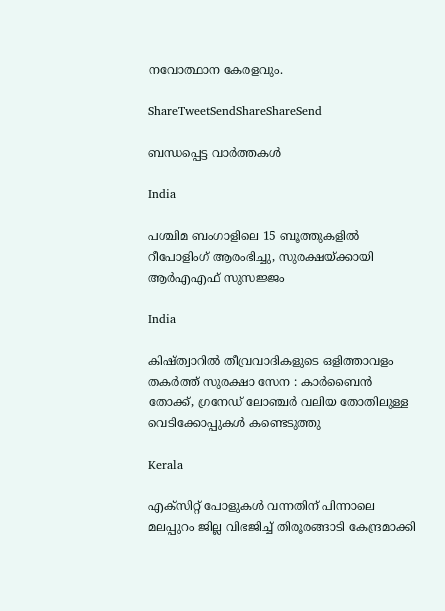നവോത്ഥാന കേരളവും.

ShareTweetSendShareShareSend

ബന്ധപ്പെട്ട വാര്‍ത്തകള്‍

India

പശ്ചിമ ബംഗാളിലെ 15 ബൂത്തുകളിൽ റീപോളിംഗ് ആരംഭിച്ചു, സുരക്ഷയ്‌ക്കായി ആർ‌എ‌എഫ് സുസജ്ജം

India

കിഷ്ത്വാറിൽ തീവ്രവാദികളുടെ ഒളിത്താവളം തകർത്ത് സുരക്ഷാ സേന : കാർബൈൻ തോക്ക്, ഗ്രനേഡ് ലോഞ്ചർ വലിയ തോതിലുള്ള വെടിക്കോപ്പുകൾ കണ്ടെടുത്തു

Kerala

എക്സിറ്റ് പോളുകൾ വന്നതിന് പിന്നാലെ മലപ്പുറം ജില്ല വിഭജിച്ച് തിരൂരങ്ങാടി കേന്ദ്രമാക്കി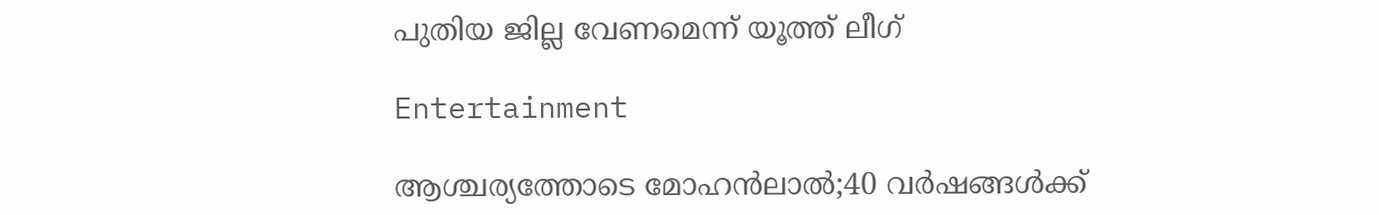പുതിയ ജില്ല വേണമെന്ന് യൂത്ത് ലീഗ്

Entertainment

ആശ്ചര്യത്തോടെ മോഹന്‍ലാല്‍;40 വര്‍ഷങ്ങള്‍ക്ക്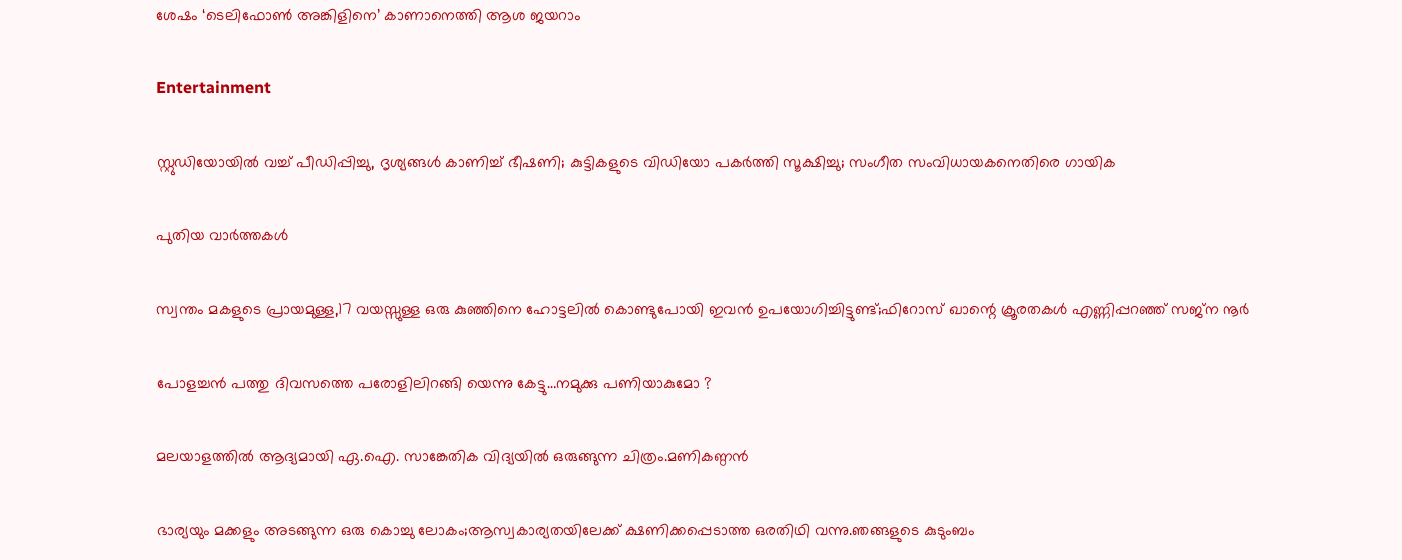ശേഷം ‘ടെലിഫോണ്‍ അങ്കിളിനെ’ കാണാനെത്തി ആശ ജയറാം

Entertainment

സ്റ്റുഡിയോയില്‍ വച്ച് പീഡിപ്പിച്ചു, ദൃശ്യങ്ങള്‍ കാണിച്ച് ഭീഷണി; കുട്ടികളുടെ വിഡിയോ പകര്‍ത്തി സൂക്ഷിച്ചു; സംഗീത സംവിധായകനെതിരെ ഗായിക

പുതിയ വാര്‍ത്തകള്‍

സ്വന്തം മകളുടെ പ്രായമുള്ള,17 വയസ്സുള്ള ഒരു കുഞ്ഞിനെ ഹോട്ടലിൽ കൊണ്ടുപോയി ഇവൻ ഉപയോഗിച്ചിട്ടുണ്ട്;ഫിറോസ് ഖാന്റെ ക്രൂരതകൾ എണ്ണിപ്പറഞ്ഞ് സജ്ന നൂർ

പോളച്ചൻ പത്തു ദിവസത്തെ പരോളിലിറങ്ങി യെന്നു കേട്ടു…നമുക്കു പണിയാകുമോ ?

മലയാളത്തിൽ ആദ്യമായി ഏ.ഐ. സാങ്കേതിക വിദ്യയിൽ ഒരുങ്ങുന്ന ചിത്രം.മണികണ്ഠൻ

ഭാര്യയും മക്കളും അടങ്ങുന്ന ഒരു കൊച്ചു ലോകം;ആസ്വകാര്യതയിലേക്ക് ക്ഷണിക്കപ്പെടാത്ത ഒരതിഥി വന്നു.ഞങ്ങളുടെ കുടുംബം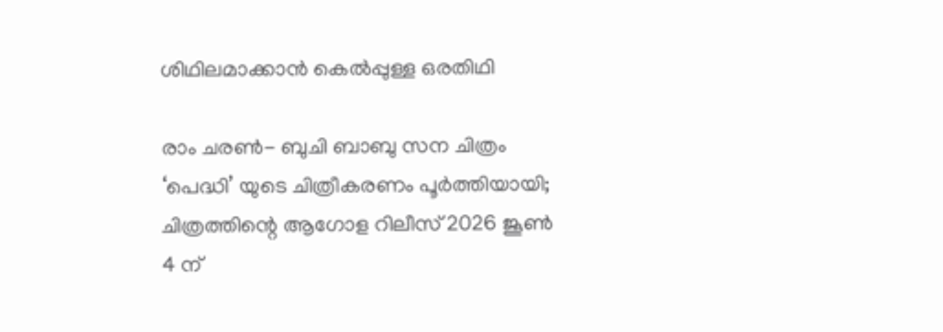ശിഥിലമാക്കാൻ കെൽപ്പുള്ള ഒരതിഥി

രാം ചരൺ- ബുചി ബാബു സന ചിത്രം ‘പെദ്ധി’ യുടെ ചിത്രീകരണം പൂർത്തിയായി; ചിത്രത്തിന്റെ ആഗോള റിലീസ് 2026 ജൂൺ 4 ന്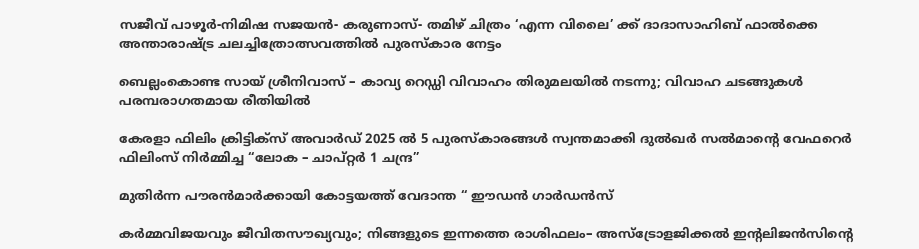സജീവ് പാഴൂർ-നിമിഷ സജയൻ- കരുണാസ്- തമിഴ് ചിത്രം ‘എന്ന വിലൈ’ ക്ക് ദാദാസാഹിബ് ഫാൽക്കെ അന്താരാഷ്‌ട്ര ചലച്ചിത്രോത്സവത്തിൽ പുരസ്‌കാര നേട്ടം

ബെല്ലംകൊണ്ട സായ് ശ്രീനിവാസ് – കാവ്യ റെഡ്ഡി വിവാഹം തിരുമലയിൽ നടന്നു; വിവാഹ ചടങ്ങുകൾ പരമ്പരാഗതമായ രീതിയിൽ

കേരളാ ഫിലിം ക്രിട്ടിക്സ് അവാർഡ് 2025 ൽ 5 പുരസ്‍കാരങ്ങൾ സ്വന്തമാക്കി ദുൽഖർ സൽമാന്റെ വേഫറെർ ഫിലിംസ് നിർമ്മിച്ച “ലോക – ചാപ്റ്റർ 1 ചന്ദ്ര”

മുതിർന്ന പൗരൻമാർക്കായി കോട്ടയത്ത് വേദാന്ത “ ഈഡൻ ഗാർഡൻസ്

കർമ്മവിജയവും ജീവിതസൗഖ്യവും; നിങ്ങളുടെ ഇന്നത്തെ രാശിഫലം– അസ്ട്രോളജിക്കൽ ഇന്റലിജൻസിന്റെ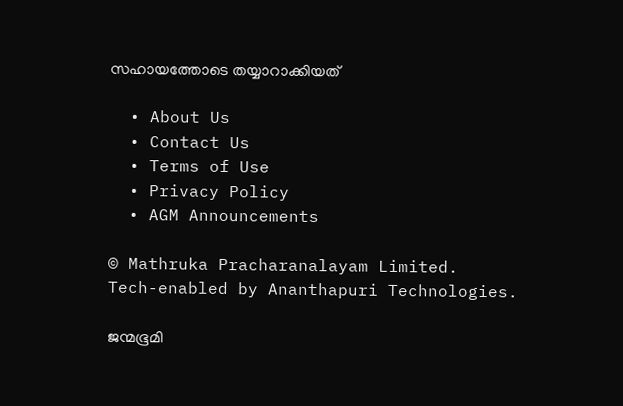സഹായത്തോടെ തയ്യാറാക്കിയത്

  • About Us
  • Contact Us
  • Terms of Use
  • Privacy Policy
  • AGM Announcements

© Mathruka Pracharanalayam Limited.
Tech-enabled by Ananthapuri Technologies.

ജന്മഭൂമി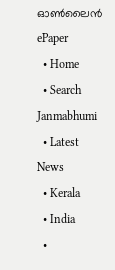ഓണ്‍ലൈന്‍
ePaper
  • Home
  • Search Janmabhumi
  • Latest News
  • Kerala
  • India
  •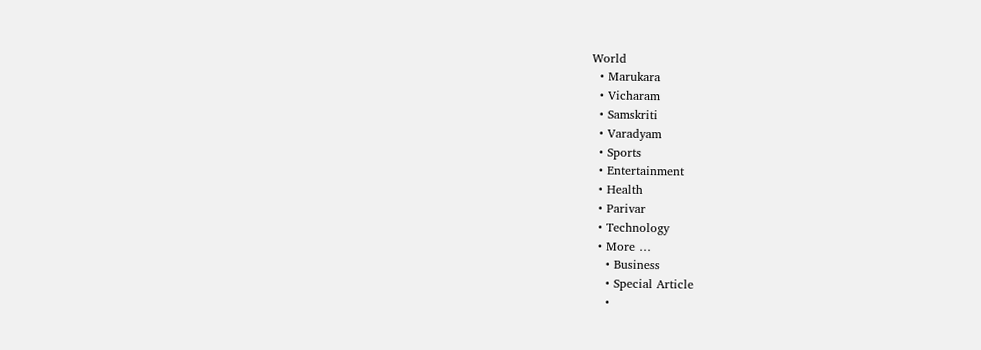World
  • Marukara
  • Vicharam
  • Samskriti
  • Varadyam
  • Sports
  • Entertainment
  • Health
  • Parivar
  • Technology
  • More …
    • Business
    • Special Article
    •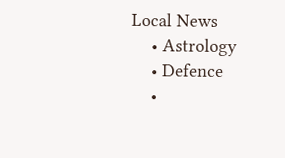Local News
    • Astrology
    • Defence
    •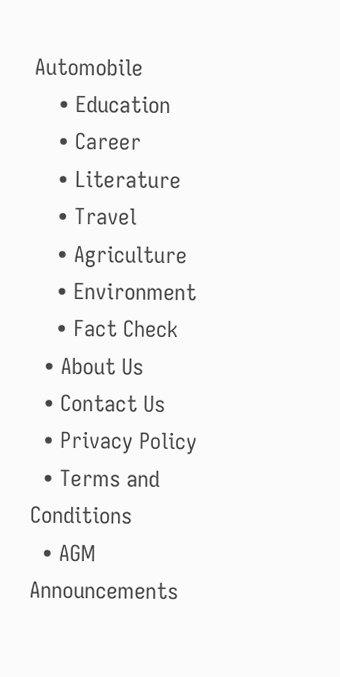Automobile
    • Education
    • Career
    • Literature
    • Travel
    • Agriculture
    • Environment
    • Fact Check
  • About Us
  • Contact Us
  • Privacy Policy
  • Terms and Conditions
  • AGM Announcements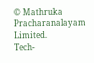© Mathruka Pracharanalayam Limited.
Tech-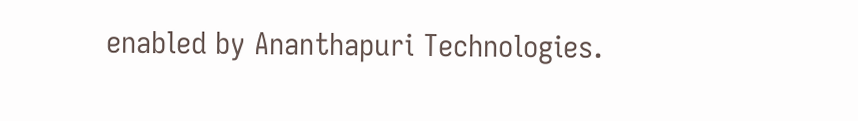enabled by Ananthapuri Technologies.